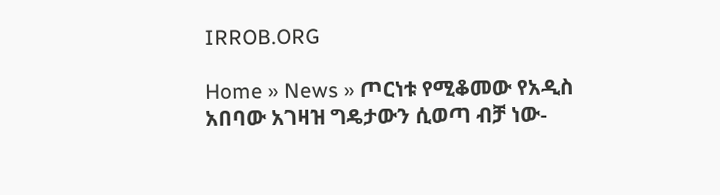IRROB.ORG

Home » News » ጦርነቱ የሚቆመው የአዲስ አበባው አገዛዝ ግዴታውን ሲወጣ ብቻ ነው-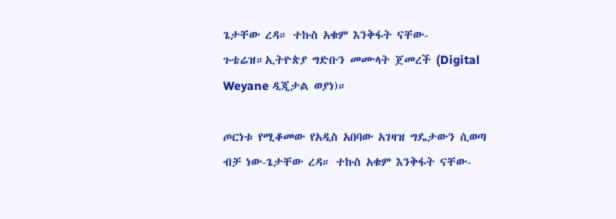ጌታቸው ረዳ። ተኩስ አቁም እንቅፋት ናቸው-ጉቴሬዝ።ኢትዮጵያ ግድቡን መሙላት ጀመረች (Digital Weyane ዲጂታል ወያነ)።

ጦርነቱ የሚቆመው የአዲስ አበባው አገዛዝ ግዴታውን ሲወጣ ብቻ ነው-ጌታቸው ረዳ። ተኩስ አቁም እንቅፋት ናቸው-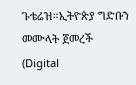ጉቴሬዝ።ኢትዮጵያ ግድቡን መሙላት ጀመረች (Digital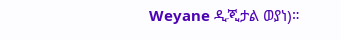Weyane ዲጂታል ወያነ)።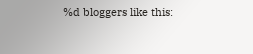%d bloggers like this: